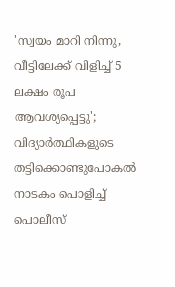'സ്വയം മാറി നിന്നു, വീട്ടിലേക്ക് വിളിച്ച് 5 ലക്ഷം രൂപ ആവശ്യപ്പെട്ടു'; വിദ്യാർത്ഥികളുടെ തട്ടിക്കൊണ്ടുപോകൽ നാടകം പൊളിച്ച് പൊലീസ്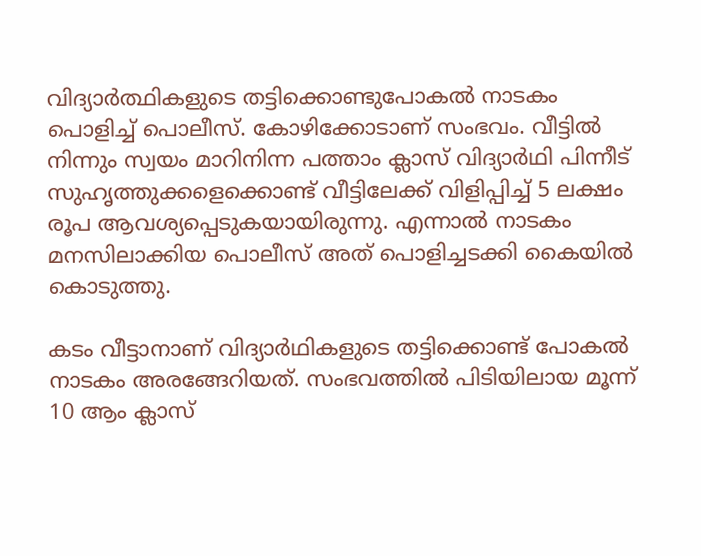വിദ്യാർത്ഥികളുടെ തട്ടിക്കൊണ്ടുപോകൽ നാടകം പൊളിച്ച് പൊലീസ്. കോഴിക്കോടാണ് സംഭവം. വീട്ടിൽ നിന്നും സ്വയം മാറിനിന്ന പത്താം ക്ലാസ് വിദ്യാർഥി പിന്നീട് സുഹൃത്തുക്കളെക്കൊണ്ട് വീട്ടിലേക്ക് വിളിപ്പിച്ച് 5 ലക്ഷം രൂപ ആവശ്യപ്പെടുകയായിരുന്നു. എന്നാൽ നാടകം മനസിലാക്കിയ പൊലീസ് അത് പൊളിച്ചടക്കി കൈയിൽ കൊടുത്തു.

കടം വീട്ടാനാണ് വിദ്യാർഥികളുടെ തട്ടിക്കൊണ്ട് പോകൽ നാടകം അരങ്ങേറിയത്. സംഭവത്തിൽ പിടിയിലായ മൂന്ന് 10 ആം ക്ലാസ്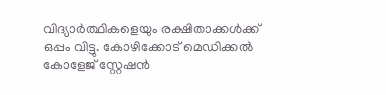വിദ്യാർത്ഥികളെയും രക്ഷിതാക്കൾക്ക് ഒപ്പം വിട്ടു. കോഴിക്കോട് മെഡിക്കൽ കോളേജ് സ്റ്റേഷൻ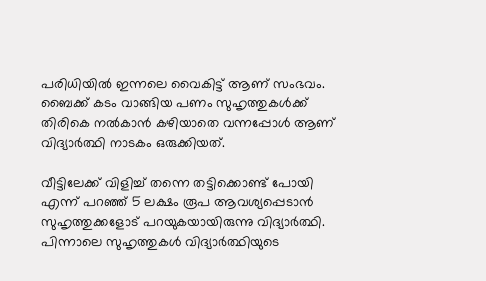പരിധിയിൽ ഇന്നലെ വൈകിട്ട് ആണ് സംഭവം. ബൈക്ക് കടം വാങ്ങിയ പണം സുഹൃത്തുകൾക്ക് തിരികെ നൽകാൻ കഴിയാതെ വന്നപ്പോൾ ആണ് വിദ്യാർത്ഥി നാടകം ഒരുക്കിയത്.

വീട്ടിലേക്ക് വിളിച്ച് തന്നെ തട്ടിക്കൊണ്ട് പോയി എന്ന് പറഞ്ഞ് 5 ലക്ഷം രൂപ ആവശ്യപ്പെടാൻ സുഹൃത്തുക്കളോട് പറയുകയായിരുന്നു വിദ്യാർത്ഥി. പിന്നാലെ സുഹൃത്തുകൾ വിദ്യാർത്ഥിയുടെ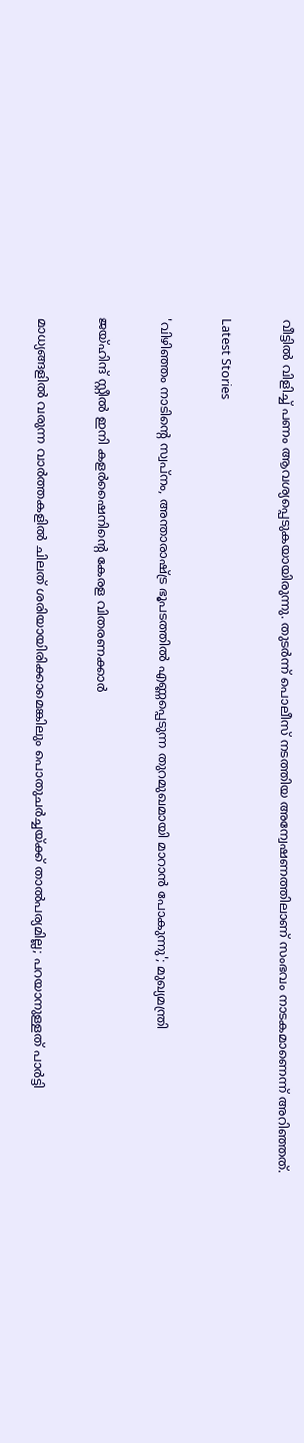വീട്ടിൽ വിളിച്ച് പണം ആവശ്യപ്പെടുകയായിരുന്നു. തുടർന്ന് പൊലീസ് നടത്തിയ അന്വേഷണത്തിലാണ് സംഭവം നാടകമാണെന്ന് അറിഞ്ഞത്.

Latest Stories

'വിഴിഞ്ഞം നാടിന്റെ സ്വപ്നം, അന്താരാഷ്ട്ര ഭൂപടത്തിൽ എണ്ണപ്പെടുന്ന തുറമുഖമായി മാറാൻ പോകുന്നു'; മുഖ്യമന്ത്രി

ജയ്ഹിന്ദ് സ്റ്റീല്‍ ഇനി കളര്‍ഷൈനിന്റെ കേരള വിതരണക്കാര്‍

മാധ്യങ്ങളില്‍ വരുന്ന വാര്‍ത്തകളില്‍ ചിലത് ശരിയായിരിക്കാമെങ്കിലും പൊതുചര്‍ച്ചയ്ക്ക് താല്‍പര്യമില്ല; പറയാനുള്ളത് പാര്‍ട്ടി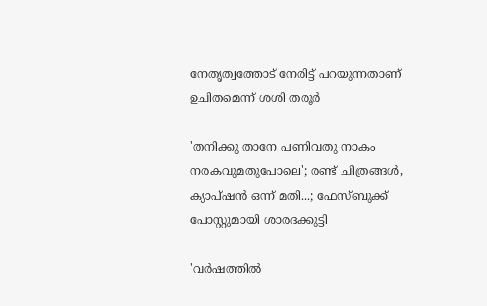നേതൃത്വത്തോട് നേരിട്ട് പറയുന്നതാണ് ഉചിതമെന്ന് ശശി തരൂര്‍

'തനിക്കു താനേ പണിവതു നാകം നരകവുമതുപോലെ'; രണ്ട് ചിത്രങ്ങൾ, ക്യാപ്‌ഷൻ ഒന്ന് മതി...; ഫേസ്ബുക്ക് പോസ്റ്റുമായി ശാരദക്കുട്ടി

'വര്‍ഷത്തില്‍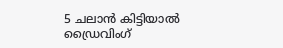5 ചലാന്‍ കിട്ടിയാല്‍ ഡ്രൈവിംഗ്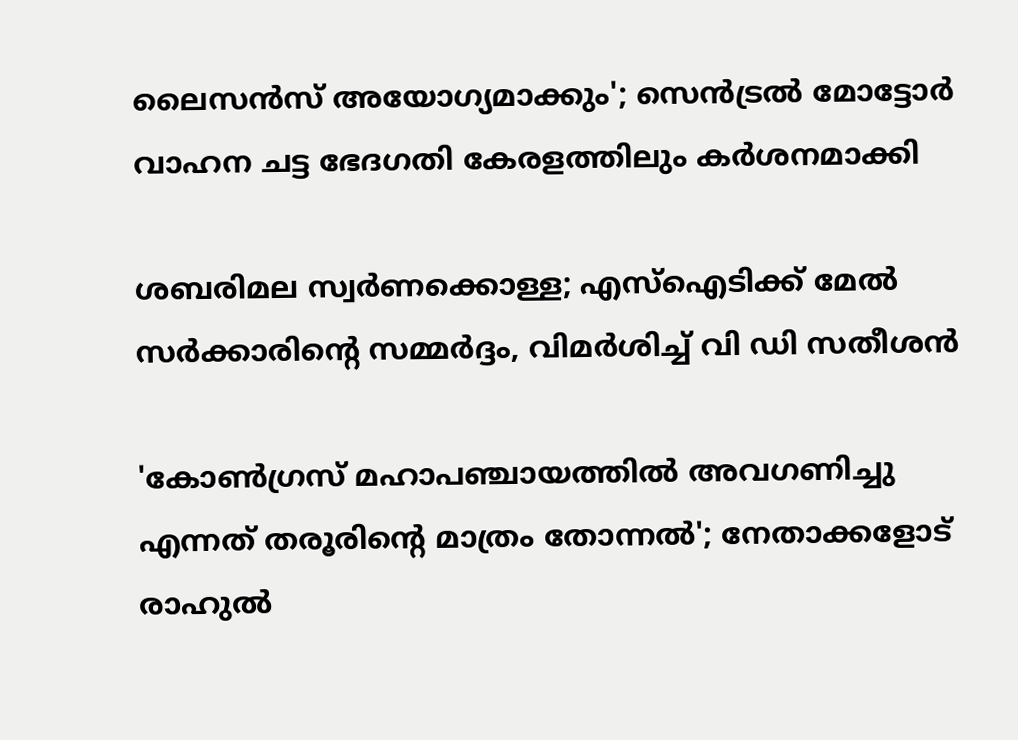ലൈസന്‍സ് അയോഗ്യമാക്കും'; സെൻട്രൽ മോട്ടോർ വാഹന ചട്ട ഭേദഗതി കേരളത്തിലും കർശനമാക്കി

ശബരിമല സ്വര്‍ണക്കൊള്ള; എസ്‌ഐടിക്ക് മേല്‍ സര്‍ക്കാരിന്റെ സമ്മർദ്ദം, വിമർശിച്ച് വി ഡി സതീശന്‍

'കോണ്‍ഗ്രസ് മഹാപഞ്ചായത്തില്‍ അവഗണിച്ചു എന്നത് തരൂരിന്റെ മാത്രം തോന്നല്‍'; നേതാക്കളോട് രാഹുല്‍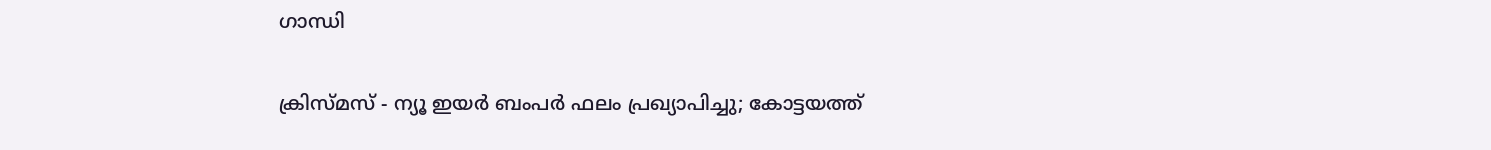ഗാന്ധി

ക്രിസ്മസ് - ന്യൂ ഇയര്‍ ബംപര്‍ ഫലം പ്രഖ്യാപിച്ചു; കോട്ടയത്ത്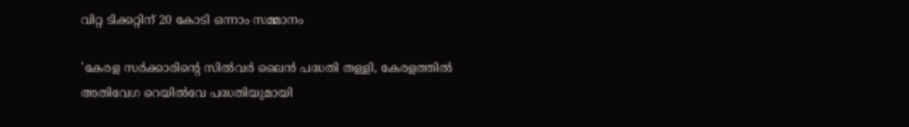വിറ്റ ടിക്കറ്റിന് 20 കോടി ഒന്നാം സമ്മാനം

'കേരള സർക്കാരിന്റെ സിൽവർ ലൈൻ പദ്ധതി തള്ളി, കേരളത്തിൽ അതിവേഗ റെയിൽവേ പദ്ധതിയുമായി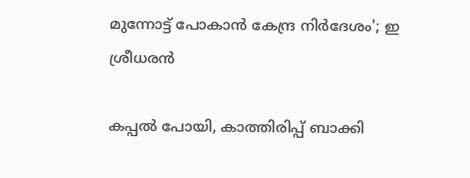മുന്നോട്ട് പോകാൻ കേന്ദ്ര നിർദേശം'; ഇ ശ്രീധരൻ

കപ്പൽ പോയി, കാത്തിരിപ്പ് ബാക്കി